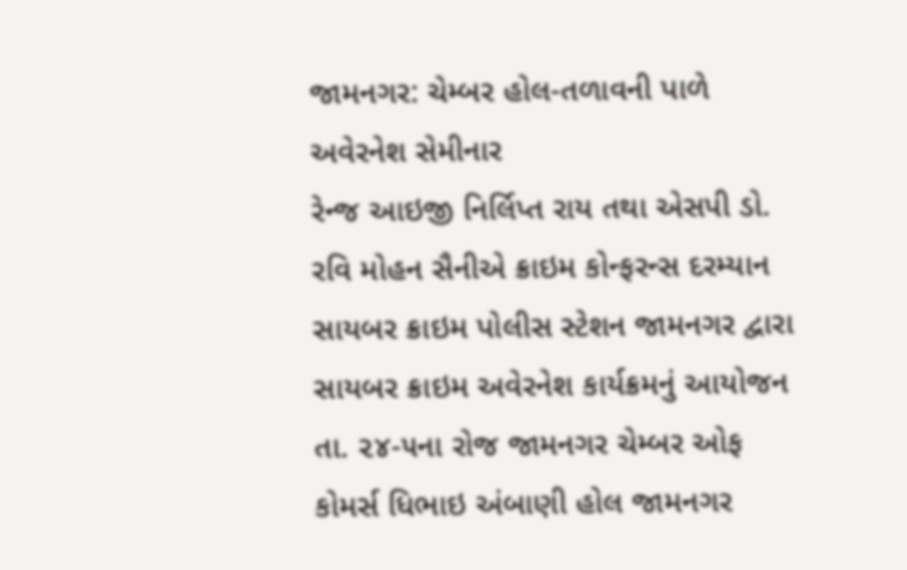જામનગર: ચેમ્બર હોલ-તળાવની પાળે અવેરનેશ સેમીનાર
રેન્જ આઇજી નિર્લિપ્ત રાય તથા એસપી ડો. રવિ મોહન સૈનીએ ક્રાઇમ કોન્ફરન્સ દરમ્યાન સાયબર ક્રાઇમ પોલીસ સ્ટેશન જામનગર દ્વારા સાયબર ક્રાઇમ અવેરનેશ કાર્યક્રમનું આયોજન તા. ૨૪-૫ના રોજ જામનગર ચેમ્બર ઓફ કોમર્સ ધિભાઇ અંબાણી હોલ જામનગર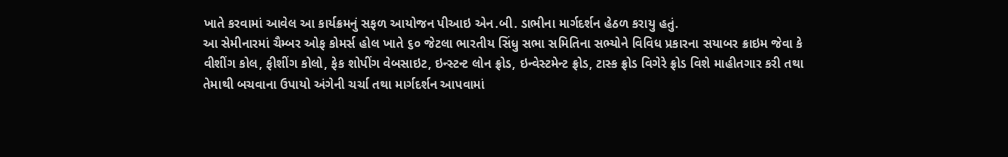ખાતે કરવામાં આવેલ આ કાર્યક્રમનું સફળ આયોજન પીઆઇ એન.બી. ડાભીના માર્ગદર્શન હેઠળ કરાયુ હતું.
આ સેમીનારમાં ચૈમ્બર ઓફ કોમર્સ હોલ ખાતે ૬૦ જેટલા ભારતીય સિંધુ સભા સમિતિના સભ્યોને વિવિધ પ્રકારના સયાબર ક્રાઇમ જેવા કે વીશીંગ કોલ, ફીશીંગ કોલો, ફેક શોપીંગ વેબસાઇટ, ઇન્સ્ટન્ટ લોન ફ્રોડ, ઇન્વેસ્ટમેન્ટ ફ્રોડ, ટાસ્ક ફ્રોડ વિગેરે ફ્રોડ વિશે માહીતગાર કરી તથા તેમાથી બચવાના ઉપાયો અંગેની ચર્ચા તથા માર્ગદર્શન આપવામાં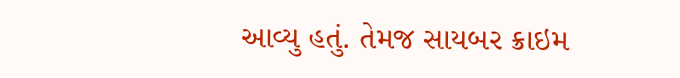આવ્યુ હતું. તેમજ સાયબર ક્રાઇમ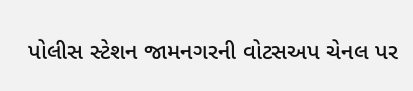પોલીસ સ્ટેશન જામનગરની વોટસઅપ ચેનલ પર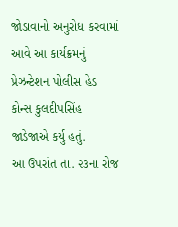જોડાવાનો અનુરોધ કરવામાં આવે આ કાર્યક્રમનું પ્રેઝન્ટેશન પોલીસ હેડ કોન્સ કુલદીપસિંહ જાડેજાએ કર્યુ હતું.
આ ઉપરાંત તા. ૨૩ના રોજ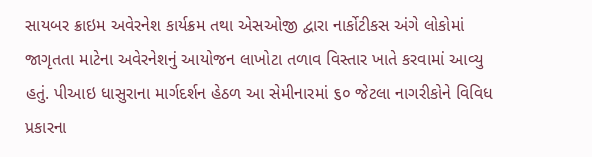સાયબર ક્રાઇમ અવેરનેશ કાર્યક્રમ તથા એસઓજી દ્વારા નાર્કોટીકસ અંગે લોકોમાં જાગૃતતા માટેના અવેરનેશનું આયોજન લાખોટા તળાવ વિસ્તાર ખાતે કરવામાં આવ્યુ હતું. પીઆઇ ધાસુરાના માર્ગદર્શન હેઠળ આ સેમીનારમાં ૬૦ જેટલા નાગરીકોને વિવિધ પ્રકારના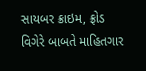સાયબર ક્રાઇમ, ફ્રોડ વિગેરે બાબતે માહિતગાર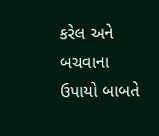કરેલ અને બચવાના ઉપાયો બાબતે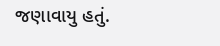જણાવાયુ હતું.